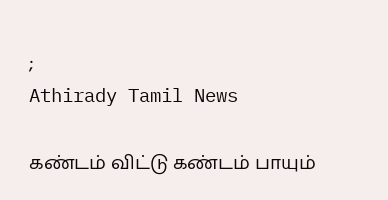;
Athirady Tamil News

கண்டம் விட்டு கண்டம் பாயும்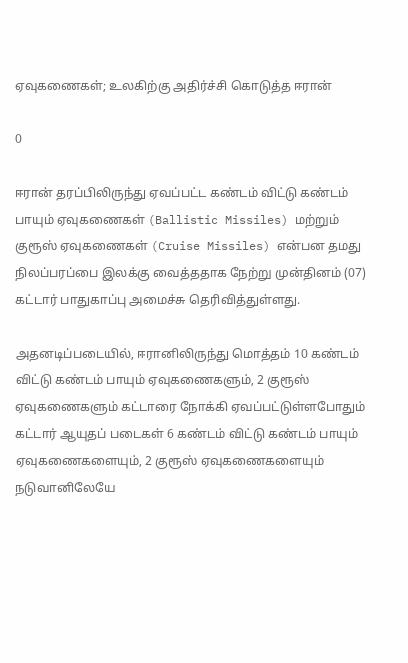ஏவுகணைகள்; உலகிற்கு அதிர்ச்சி கொடுத்த ஈரான்

0

ஈரான் தரப்பிலிருந்து ஏவப்பட்ட கண்டம் விட்டு கண்டம் பாயும் ஏவுகணைகள் (Ballistic Missiles) மற்றும் குரூஸ் ஏவுகணைகள் (Cruise Missiles) என்பன தமது நிலப்பரப்பை இலக்கு வைத்ததாக நேற்று முன்தினம் (07) கட்டார் பாதுகாப்பு அமைச்சு தெரிவித்துள்ளது.

அதனடிப்படையில், ஈரானிலிருந்து மொத்தம் 10 கண்டம் விட்டு கண்டம் பாயும் ஏவுகணைகளும், 2 குரூஸ் ஏவுகணைகளும் கட்டாரை நோக்கி ஏவப்பட்டுள்ளபோதும் கட்டார் ஆயுதப் படைகள் 6 கண்டம் விட்டு கண்டம் பாயும் ஏவுகணைகளையும், 2 குரூஸ் ஏவுகணைகளையும் நடுவானிலேயே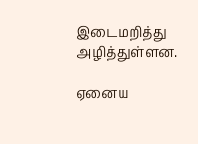இடைமறித்து அழித்துள்ளன.

ஏனைய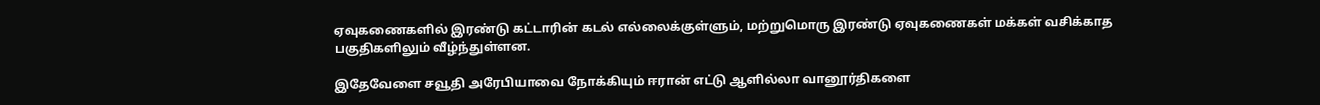ஏவுகணைகளில் இரண்டு கட்டாரின் கடல் எல்லைக்குள்ளும், மற்றுமொரு இரண்டு ஏவுகணைகள் மக்கள் வசிக்காத பகுதிகளிலும் வீழ்ந்துள்ளன.

இதேவேளை சவூதி அரேபியாவை நோக்கியும் ஈரான் எட்டு ஆளில்லா வானூர்திகளை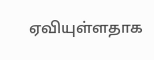ஏவியுள்ளதாக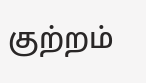குற்றம்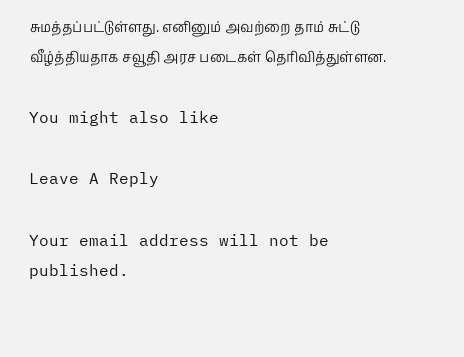சுமத்தப்பட்டுள்ளது. எனினும் அவற்றை தாம் சுட்டு வீழ்த்தியதாக சவூதி அரச படைகள் தெரிவித்துள்ளன.

You might also like

Leave A Reply

Your email address will not be published.